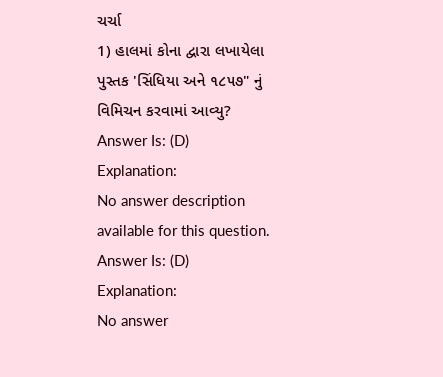ચર્ચા
1) હાલમાં કોના દ્વારા લખાયેલા પુસ્તક 'સિંધિયા અને ૧૮૫૭" નું વિમિચન કરવામાં આવ્યુ?
Answer Is: (D)
Explanation:
No answer description available for this question.
Answer Is: (D)
Explanation:
No answer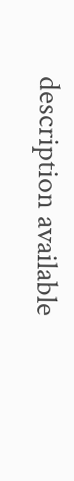description available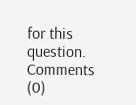for this question.
Comments (0)